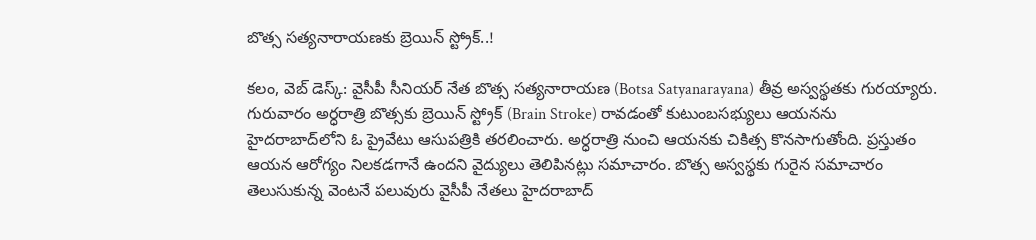బొత్స సత్యనారాయణకు బ్రెయిన్ స్ట్రోక్..!

క‌లం, వెబ్ డెస్క్‌: వైసీపీ సీనియర్ నేత బొత్స సత్యనారాయణ (Botsa Satyanarayana) తీవ్ర‌ అస్వస్థతకు గురయ్యారు. గురువారం అర్ధ‌రాత్రి బొత్స‌కు బ్రెయిన్ స్ట్రోక్ (Brain Stroke) రావడంతో కుటుంబ‌స‌భ్యులు ఆయ‌న‌ను హైదరాబాద్‌లోని ఓ ప్రైవేటు ఆసుపత్రికి తరలించారు. అర్ధ‌రాత్రి నుంచి ఆయ‌న‌కు చికిత్స కొన‌సాగుతోంది. ప్ర‌స్తుతం ఆయ‌న‌ ఆరోగ్యం నిల‌క‌డ‌గానే ఉంద‌ని వైద్యులు తెలిపిన‌ట్లు స‌మాచారం. బొత్స అస్వ‌స్థ‌కు గురైన స‌మాచారం తెలుసుకున్న వెంట‌నే ప‌లువురు వైసీపీ నేత‌లు హైద‌రాబాద్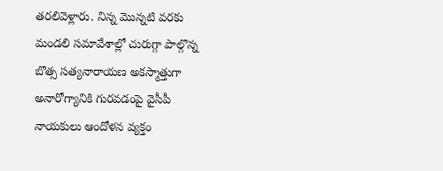త‌ర‌లివెళ్లారు. నిన్న మొన్న‌టి వ‌ర‌కు మండ‌లి స‌మావేశాల్లో చురుగ్గా పాల్గొన్న బొత్స స‌త్య‌నారాయ‌ణ అక‌స్మాత్తుగా అనారోగ్యానికి గుర‌వ‌డంపై వైసీపీ నాయ‌కులు ఆందోళ‌న వ్య‌క్తం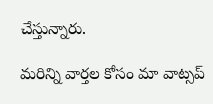చేస్తున్నారు.

మ‌రిన్ని వార్త‌ల కోసం మా వాట్స‌ప్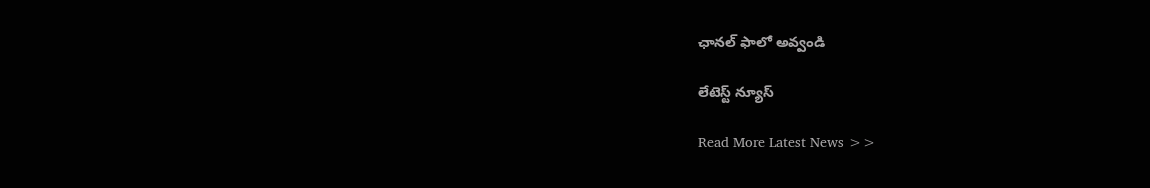ఛాన‌ల్ ఫాలో అవ్వండి

లేటెస్ట్ న్యూస్‌

Read More Latest News >>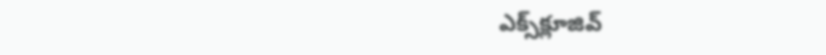ఎక్స్‌క్లూజివ్‌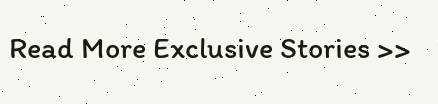Read More Exclusive Stories >>